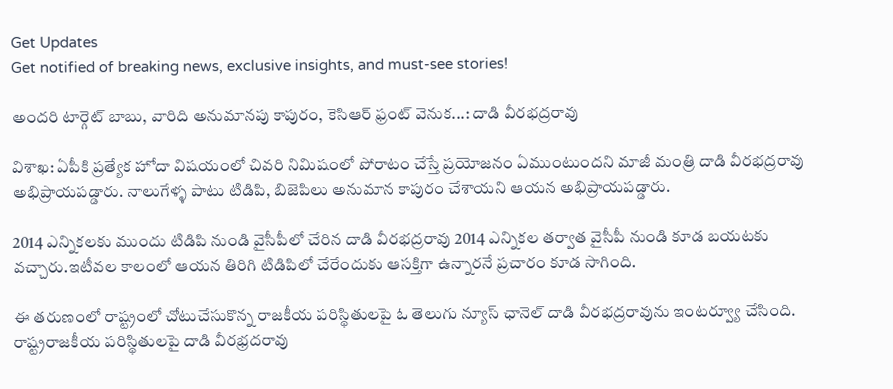Get Updates
Get notified of breaking news, exclusive insights, and must-see stories!

అందరి టార్గెట్ బాబు, వారిది అనుమానపు కాపురం, కెసిఆర్‌ ఫ్రంట్‌ వెనుక...: దాడి వీరభద్రరావు

విశాఖ: ఏపీకి ప్రత్యేక హోదా విషయంలో చివరి నిమిషంలో పోరాటం చేస్తే ప్రయోజనం ఏముంటుందని మాజీ మంత్రి దాడి వీరభద్రరావు అభిప్రాయపడ్డారు. నాలుగేళ్ళ పాటు టిడిపి, బిజెపిలు అనుమాన కాపురం చేశాయని ఆయన అభిప్రాయపడ్డారు.

2014 ఎన్నికలకు ముందు టిడిపి నుండి వైసీపీలో చేరిన దాడి వీరభద్రరావు 2014 ఎన్నికల తర్వాత వైసీపీ నుండి కూడ బయటకు వచ్చారు.ఇటీవల కాలంలో ఆయన తిరిగి టిడిపిలో చేరేందుకు ఆసక్తిగా ఉన్నారనే ప్రచారం కూడ సాగింది.

ఈ తరుణంలో రాష్ట్రంలో చోటుచేసుకొన్న రాజకీయ పరిస్థితులపై ఓ తెలుగు న్యూస్ ఛానెల్ దాడి వీరభద్రరావును ఇంటర్వ్యూ చేసింది. రాష్ట్రరాజకీయ పరిస్థితులపై దాడి వీరభ్రదరావు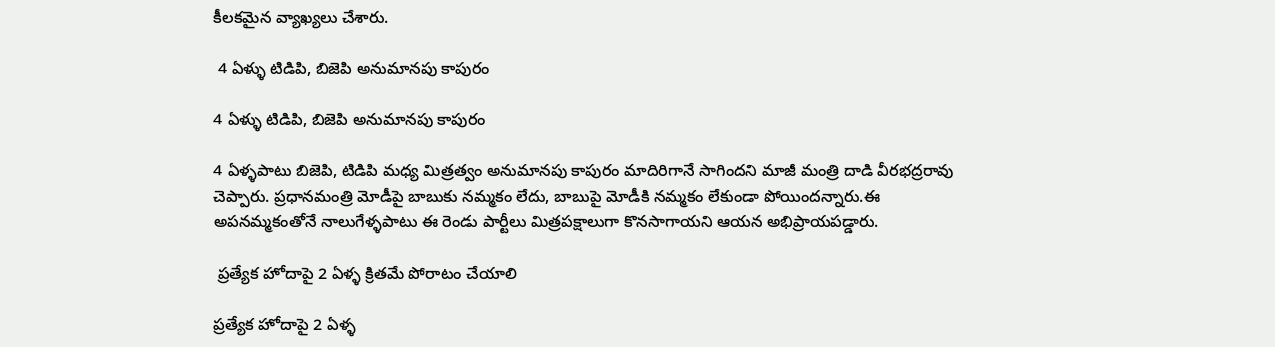కీలకమైన వ్యాఖ్యలు చేశారు.

 4 ఏళ్ళు టిడిపి, బిజెపి అనుమానపు కాపురం

4 ఏళ్ళు టిడిపి, బిజెపి అనుమానపు కాపురం

4 ఏళ్ళపాటు బిజెపి, టిడిపి మధ్య మిత్రత్వం అనుమానపు కాపురం మాదిరిగానే సాగిందని మాజీ మంత్రి దాడి వీరభద్రరావు చెప్పారు. ప్రధానమంత్రి మోడీపై బాబుకు నమ్మకం లేదు, బాబుపై మోడీకి నమ్మకం లేకుండా పోయిందన్నారు.ఈ అపనమ్మకంతోనే నాలుగేళ్ళపాటు ఈ రెండు పార్టీలు మిత్రపక్షాలుగా కొనసాగాయని ఆయన అభిప్రాయపడ్డారు.

 ప్రత్యేక హోదాపై 2 ఏళ్ళ క్రితమే పోరాటం చేయాలి

ప్రత్యేక హోదాపై 2 ఏళ్ళ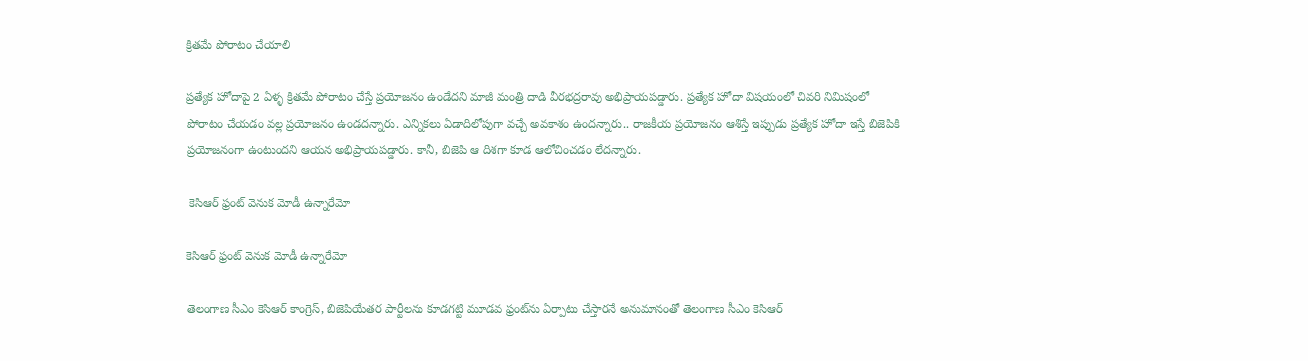క్రితమే పోరాటం చేయాలి

ప్రత్యేక హోదాపై 2 ఏళ్ళ క్రితమే పోరాటం చేస్తే ప్రయోజనం ఉండేదని మాజీ మంత్రి దాడి వీరభద్రరావు అభిప్రాయపడ్డారు. ప్రత్యేక హోదా విషయంలో చివరి నిమిషంలో పోరాటం చేయడం వల్ల ప్రయోజనం ఉండదన్నారు. ఎన్నికలు ఏడాదిలోపుగా వచ్చే అవకాశం ఉందన్నారు.. రాజకీయ ప్రయోజనం ఆశిస్తే ఇప్పుడు ప్రత్యేక హోదా ఇస్తే బిజెపికి ప్రయోజనంగా ఉంటుందని ఆయన అభిప్రాయపడ్డారు. కానీ, బిజెపి ఆ దిశగా కూడ ఆలోచించడం లేదన్నారు.

 కెసిఆర్ ఫ్రంట్ వెనుక మోడీ ఉన్నారేమో

కెసిఆర్ ఫ్రంట్ వెనుక మోడీ ఉన్నారేమో

తెలంగాణ సీఎం కెసిఆర్ కాంగ్రెస్, బిజెపియేతర పార్టీలను కూడగట్టి మూడవ ఫ్రంట్‌ను ఏర్పాటు చేస్తారనే అనుమానంతో తెలంగాణ సీఎం కెసిఆర్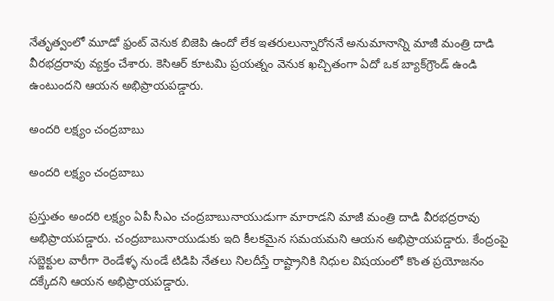నేతృత్వంలో మూడో ఫ్రంట్‌ వెనుక బిజెపి ఉందో లేక ఇతరులున్నారోననే అనుమానాన్ని మాజీ మంత్రి దాడి వీరభద్రరావు వ్యక్తం చేశారు. కెసిఆర్ కూటమి ప్రయత్నం వెనుక ఖచ్చితంగా ఏదో ఒక బ్యాక్‌గ్రౌండ్ ఉండి ఉంటుందని ఆయన అభిప్రాయపడ్డారు.

అందరి లక్ష్యం చంద్రబాబు

అందరి లక్ష్యం చంద్రబాబు

ప్రస్తుతం అందరి లక్ష్యం ఏపీ సీఎం చంద్రబాబునాయుడుగా మారాడని మాజీ మంత్రి దాడి వీరభద్రరావు అభిప్రాయపడ్డారు. చంద్రబాబునాయుడుకు ఇది కీలకమైన సమయమని ఆయన అభిప్రాయపడ్డారు. కేంద్రంపై సబ్జెక్టుల వారీగా రెండేళ్ళ నుండే టిడిపి నేతలు నిలదీస్తే రాష్ట్రానికి నిధుల విషయంలో కొంత ప్రయోజనం దక్కేదని ఆయన అభిప్రాయపడ్డారు.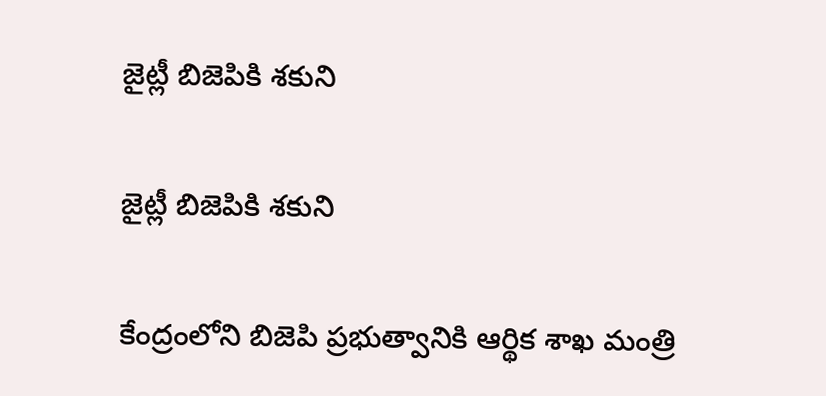జైట్లీ బిజెపికి శకుని

జైట్లీ బిజెపికి శకుని

కేంద్రంలోని బిజెపి ప్రభుత్వానికి ఆర్థిక శాఖ మంత్రి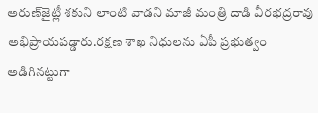అరుణ్‌జైట్లీ శకుని లాంటి వాడని మాజీ మంత్రి దాడి వీరభద్రరావు అభిప్రాయపడ్డారు.రక్షణ శాఖ నిధులను ఏపీ ప్రభుత్వం అడిగినట్టుగా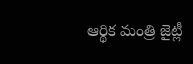ఆర్థిక మంత్రి జైట్లీ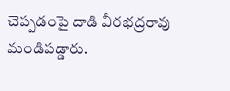చెప్పడంపై దాడి వీరభద్రరావు మండిపడ్డారు.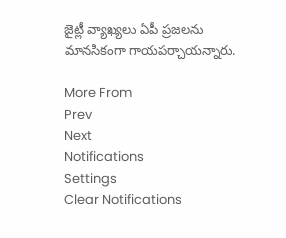జైట్లీ వ్యాఖ్యలు ఏపీ ప్రజలను మానసికంగా గాయపర్చాయన్నారు.

More From
Prev
Next
Notifications
Settings
Clear Notifications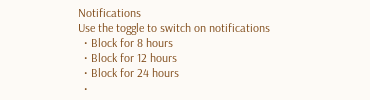Notifications
Use the toggle to switch on notifications
  • Block for 8 hours
  • Block for 12 hours
  • Block for 24 hours
  •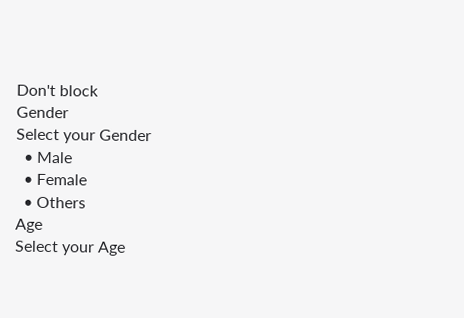Don't block
Gender
Select your Gender
  • Male
  • Female
  • Others
Age
Select your Age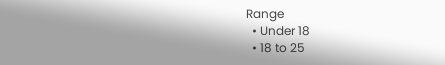Range
  • Under 18
  • 18 to 25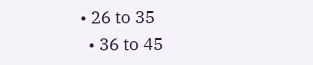• 26 to 35
  • 36 to 45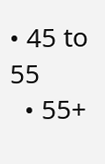• 45 to 55
  • 55+